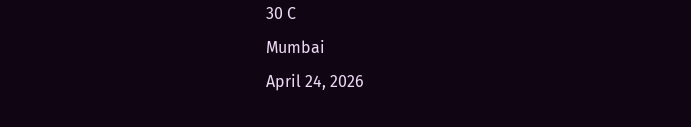30 C
Mumbai
April 24, 2026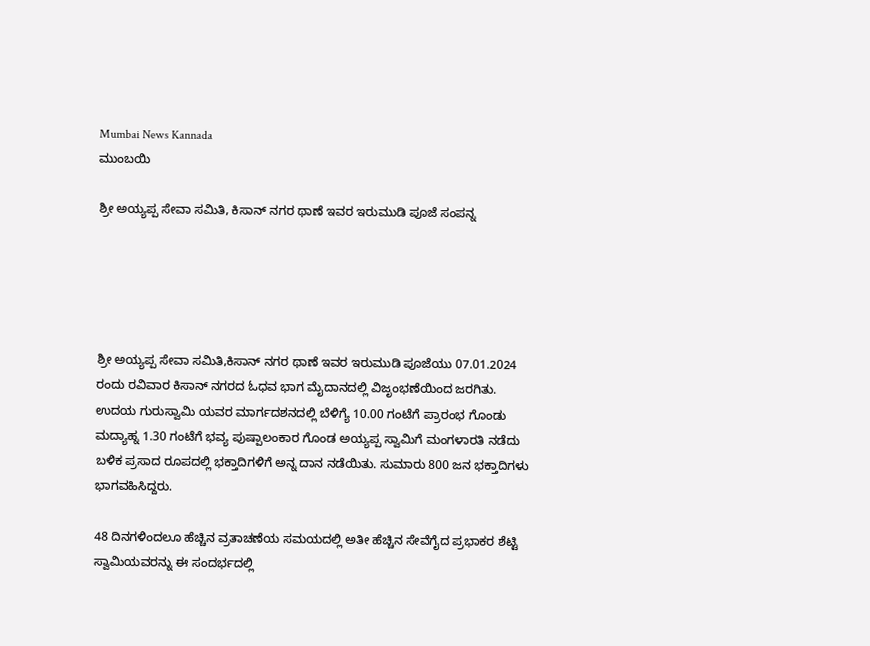Mumbai News Kannada
ಮುಂಬಯಿ

ಶ್ರೀ ಅಯ್ಯಪ್ಪ ಸೇವಾ ಸಮಿತಿ, ಕಿಸಾನ್ ನಗರ ಥಾಣೆ ಇವರ ಇರುಮುಡಿ ಪೂಜೆ ಸಂಪನ್ನ





ಶ್ರೀ ಅಯ್ಯಪ್ಪ ಸೇವಾ ಸಮಿತಿ,ಕಿಸಾನ್ ನಗರ ಥಾಣೆ ಇವರ ಇರುಮುಡಿ ಪೂಜೆಯು 07.01.2024 ರಂದು ರವಿವಾರ ಕಿಸಾನ್ ನಗರದ ಓಧವ ಭಾಗ ಮೈದಾನದಲ್ಲಿ ವಿಜೃಂಭಣೆಯಿಂದ ಜರಗಿತು. ಉದಯ ಗುರುಸ್ವಾಮಿ ಯವರ ಮಾರ್ಗದಶನದಲ್ಲಿ ಬೆಳಿಗ್ಯೆ 10.00 ಗಂಟೆಗೆ ಪ್ರಾರಂಭ ಗೊಂಡು ಮದ್ಯಾಹ್ನ 1.30 ಗಂಟೆಗೆ ಭವ್ಯ ಪುಷ್ಪಾಲಂಕಾರ ಗೊಂಡ ಅಯ್ಯಪ್ಪ ಸ್ವಾಮಿಗೆ ಮಂಗಳಾರತಿ ನಡೆದು ಬಳಿಕ ಪ್ರಸಾದ ರೂಪದಲ್ಲಿ ಭಕ್ತಾದಿಗಳಿಗೆ ಅನ್ನ ದಾನ ನಡೆಯಿತು. ಸುಮಾರು 800 ಜನ ಭಕ್ತಾದಿಗಳು ಭಾಗವಹಿಸಿದ್ದರು.

48 ದಿನಗಳಿಂದಲೂ ಹೆಚ್ಚಿನ ವ್ರತಾಚಣೆಯ ಸಮಯದಲ್ಲಿ ಅತೀ ಹೆಚ್ಚಿನ ಸೇವೆಗೈದ ಪ್ರಭಾಕರ ಶೆಟ್ಟಿ ಸ್ವಾಮಿಯವರನ್ನು ಈ ಸಂದರ್ಭದಲ್ಲಿ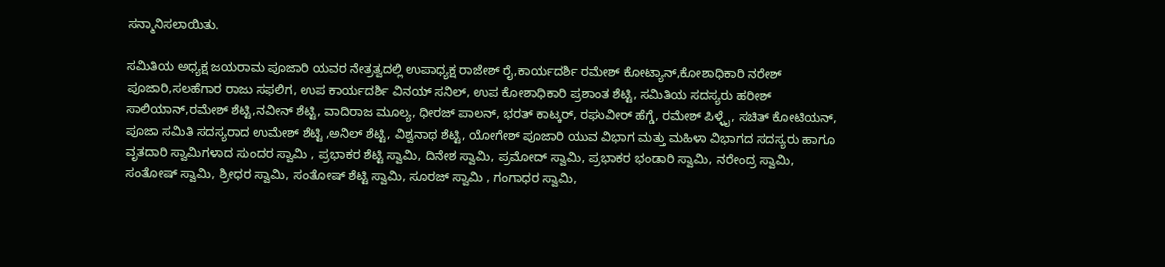ಸನ್ಮಾನಿಸಲಾಯಿತು.

ಸಮಿತಿಯ ಅಧ್ಯಕ್ಷ ಜಯರಾಮ ಪೂಜಾರಿ ಯವರ ನೇತ್ರತ್ವದಲ್ಲಿ ಉಪಾಧ್ಯಕ್ಷ ರಾಜೇಶ್ ರೈ,ಕಾರ್ಯದರ್ಶಿ ರಮೇಶ್ ಕೋಟ್ಯಾನ್,ಕೋಶಾಧಿಕಾರಿ ನರೇಶ್ ಪೂಜಾರಿ,ಸಲಹೆಗಾರ ರಾಜು ಸಫಲಿಗ, ಉಪ ಕಾರ್ಯದರ್ಶಿ ವಿನಯ್ ಸನಿಲ್, ಉಪ ಕೋಶಾಧಿಕಾರಿ ಪ್ರಶಾಂತ ಶೆಟ್ಟಿ, ಸಮಿತಿಯ ಸದಸ್ಯರು ಹರೀಶ್ ಸಾಲಿಯಾನ್,ರಮೇಶ್ ಶೆಟ್ಟಿ,ನವೀನ್ ಶೆಟ್ಟಿ, ವಾದಿರಾಜ ಮೂಲ್ಯ, ಧೀರಜ್ ಪಾಲನ್, ಭರತ್ ಕಾಟ್ಕರ್, ರಘುವೀರ್ ಹೆಗ್ಡೆ, ರಮೇಶ್ ಪಿಳ್ಳೈ, ಸಚಿತ್ ಕೋಟಿಯನ್, ಪೂಜಾ ಸಮಿತಿ ಸದಸ್ಯರಾದ ಉಮೇಶ್ ಶೆಟ್ಟಿ ,ಅನಿಲ್ ಶೆಟ್ಟಿ, ವಿಶ್ವನಾಥ ಶೆಟ್ಟಿ, ಯೋಗೇಶ್ ಪೂಜಾರಿ ಯುವ ವಿಭಾಗ ಮತ್ತು ಮಹಿಳಾ ವಿಭಾಗದ ಸದಸ್ಯರು ಹಾಗೂ ವೃತದಾರಿ ಸ್ವಾಮಿಗಳಾದ ಸುಂದರ ಸ್ವಾಮಿ , ಪ್ರಭಾಕರ ಶೆಟ್ಟಿ ಸ್ವಾಮಿ, ದಿನೇಶ ಸ್ವಾಮಿ, ಪ್ರಮೋದ್ ಸ್ವಾಮಿ, ಪ್ರಭಾಕರ ಭಂಡಾರಿ ಸ್ವಾಮಿ, ನರೇಂದ್ರ ಸ್ವಾಮಿ, ಸಂತೋಷ್ ಸ್ವಾಮಿ, ಶ್ರೀಧರ ಸ್ವಾಮಿ, ಸಂತೋಷ್ ಶೆಟ್ಟಿ ಸ್ವಾಮಿ, ಸೂರಜ್ ಸ್ವಾಮಿ , ಗಂಗಾಧರ ಸ್ವಾಮಿ,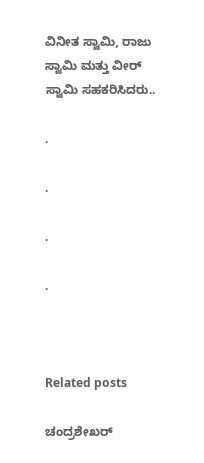ವಿನೀತ ಸ್ವಾಮಿ, ರಾಜು ಸ್ವಾಮಿ ಮತ್ತು ವೀರ್ ಸ್ವಾಮಿ ಸಹಕರಿಸಿದರು..

.

.

.

.



Related posts

ಚಂದ್ರಶೇಖರ್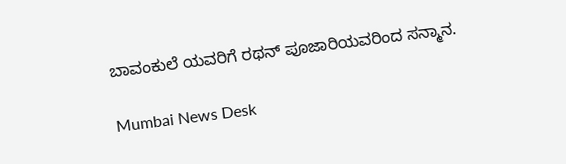ಬಾವಂಕುಲೆ ಯವರಿಗೆ ರಥನ್ ಪೂಜಾರಿಯವರಿಂದ ಸನ್ಮಾನ.

Mumbai News Desk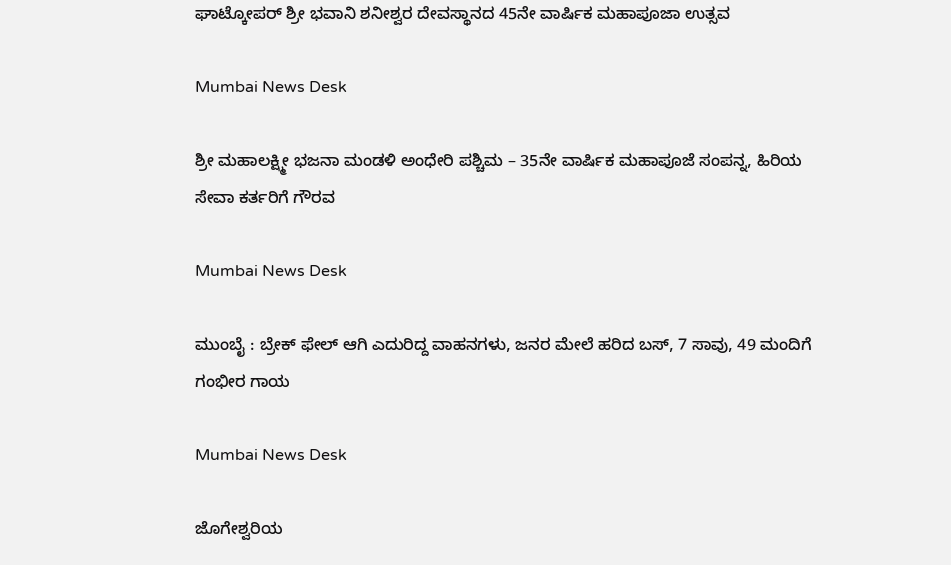ಘಾಟ್ಕೋಪರ್ ಶ್ರೀ ಭವಾನಿ ಶನೀಶ್ವರ ದೇವಸ್ಥಾನದ 45ನೇ ವಾರ್ಷಿಕ ಮಹಾಪೂಜಾ ಉತ್ಸವ

Mumbai News Desk

ಶ್ರೀ ಮಹಾಲಕ್ಷ್ಮೀ ಭಜನಾ ಮಂಡಳಿ ಅಂಧೇರಿ ಪಶ್ಚಿಮ – 35ನೇ ವಾರ್ಷಿಕ ಮಹಾಪೂಜೆ ಸಂಪನ್ನ, ಹಿರಿಯ ಸೇವಾ ಕರ್ತರಿಗೆ ಗೌರವ

Mumbai News Desk

ಮುಂಬೈ : ಬ್ರೇಕ್ ಫೇಲ್ ಆಗಿ ಎದುರಿದ್ದ ವಾಹನಗಳು, ಜನರ ಮೇಲೆ ಹರಿದ ಬಸ್, 7 ಸಾವು, 49 ಮಂದಿಗೆ ಗಂಭೀರ ಗಾಯ

Mumbai News Desk

ಜೊಗೇಶ್ವರಿಯ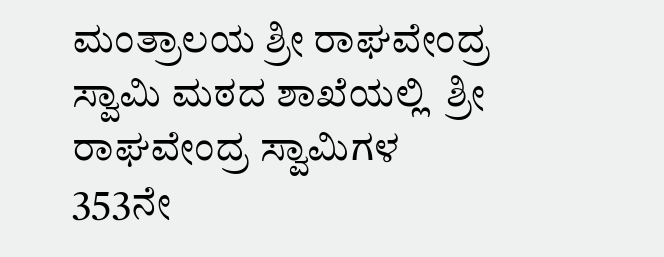ಮಂತ್ರಾಲಯ ಶ್ರೀ ರಾಘವೇಂದ್ರ ಸ್ವಾಮಿ ಮಠದ ಶಾಖೆಯಲ್ಲಿ  ಶ್ರೀ ರಾಘವೇಂದ್ರ ಸ್ವಾಮಿಗಳ 353ನೇ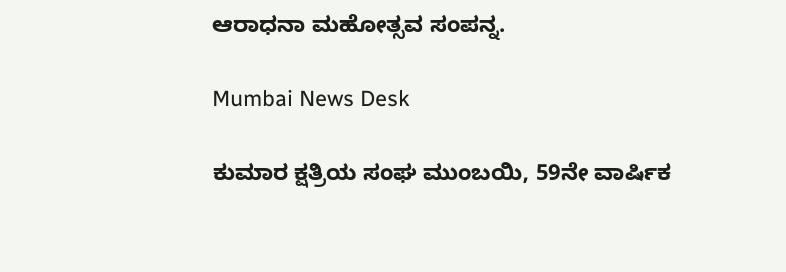ಆರಾಧನಾ ಮಹೋತ್ಸವ ಸಂಪನ್ನ.

Mumbai News Desk

ಕುಮಾರ ಕ್ಷತ್ರಿಯ ಸಂಘ ಮುಂಬಯಿ, 59ನೇ ವಾರ್ಷಿಕ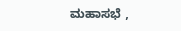ಮಹಾಸಭೆ ,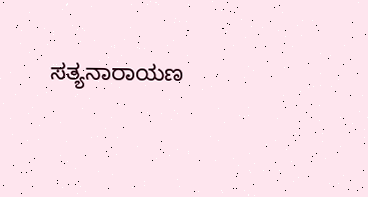ಸತ್ಯನಾರಾಯಣ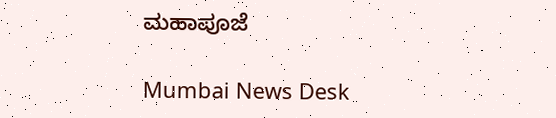ಮಹಾಪೂಜೆ

Mumbai News Desk